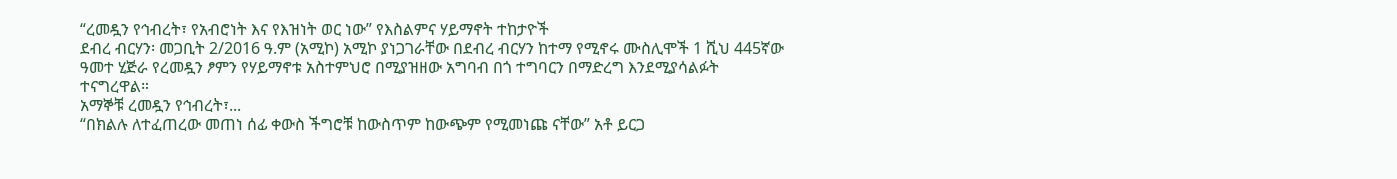“ረመዷን የኅብረት፣ የአብሮነት እና የእዝነት ወር ነው” የእስልምና ሃይማኖት ተከታዮች
ደብረ ብርሃን፡ መጋቢት 2/2016 ዓ.ም (አሚኮ) አሚኮ ያነጋገራቸው በደብረ ብርሃን ከተማ የሚኖሩ ሙስሊሞች 1 ሺህ 445ኛው ዓመተ ሂጅራ የረመዷን ፆምን የሃይማኖቱ አስተምህሮ በሚያዝዘው አግባብ በጎ ተግባርን በማድረግ እንደሚያሳልፉት ተናግረዋል።
አማኞቹ ረመዷን የኅብረት፣...
“በክልሉ ለተፈጠረው መጠነ ሰፊ ቀውስ ችግሮቹ ከውስጥም ከውጭም የሚመነጩ ናቸው” አቶ ይርጋ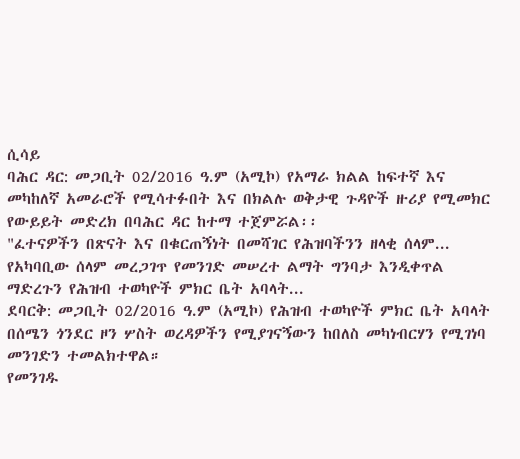ሲሳይ
ባሕር ዳር: መጋቢት 02/2016 ዓ.ም (አሚኮ) የአማራ ክልል ከፍተኛ እና መካከለኛ አመራሮች የሚሳተፉበት እና በክልሉ ወቅታዊ ጉዳዮች ዙሪያ የሚመክር የውይይት መድረክ በባሕር ዳር ከተማ ተጀምሯል፡፡
"ፈተናዎችን በጽናት እና በቁርጠኝነት በመሻገር የሕዝባችንን ዘላቂ ሰላም...
የአካባቢው ሰላም መረጋገጥ የመንገድ መሠረተ ልማት ግንባታ እንዲቀጥል ማድረጉን የሕዝብ ተወካዮች ምክር ቤት አባላት...
ደባርቅ: መጋቢት 02/2016 ዓ.ም (አሚኮ) የሕዝብ ተወካዮች ምክር ቤት አባላት በሰሜን ጎንደር ዞን ሦስት ወረዳዎችን የሚያገናኝውን ከበለስ መካነብርሃን የሚገነባ መንገድን ተመልክተዋል።
የመንገዱ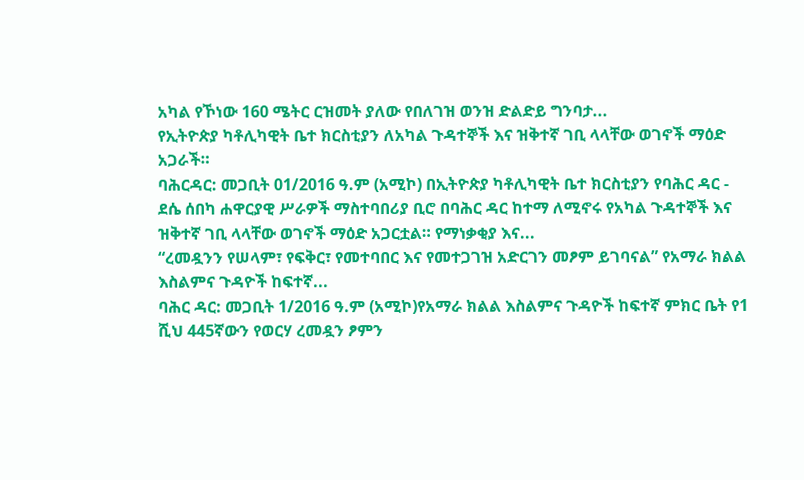አካል የኾነው 160 ሜትር ርዝመት ያለው የበለገዝ ወንዝ ድልድይ ግንባታ...
የኢትዮጵያ ካቶሊካዊት ቤተ ክርስቲያን ለአካል ጉዳተኞች እና ዝቅተኛ ገቢ ላላቸው ወገኖች ማዕድ አጋራች።
ባሕርዳር: መጋቢት 01/2016 ዓ.ም (አሚኮ) በኢትዮጵያ ካቶሊካዊት ቤተ ክርስቲያን የባሕር ዳር - ደሴ ሰበካ ሐዋርያዊ ሥራዎች ማስተባበሪያ ቢሮ በባሕር ዳር ከተማ ለሚኖሩ የአካል ጉዳተኞች እና ዝቅተኛ ገቢ ላላቸው ወገኖች ማዕድ አጋርቷል። የማነቃቂያ እና...
“ረመዷንን የሠላም፣ የፍቅር፣ የመተባበር እና የመተጋገዝ አድርገን መፆም ይገባናል” የአማራ ክልል እስልምና ጉዳዮች ከፍተኛ...
ባሕር ዳር: መጋቢት 1/2016 ዓ.ም (አሚኮ)የአማራ ክልል እስልምና ጉዳዮች ከፍተኛ ምክር ቤት የ1 ሺህ 445ኛውን የወርሃ ረመዷን ፆምን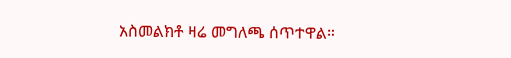አስመልክቶ ዛሬ መግለጫ ሰጥተዋል።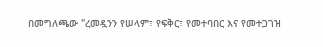በመግለጫው "ረመዷንን የሠላም፣ የፍቅር፣ የመተባበር እና የመተጋገዝ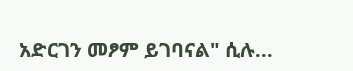አድርገን መፆም ይገባናል" ሲሉ...